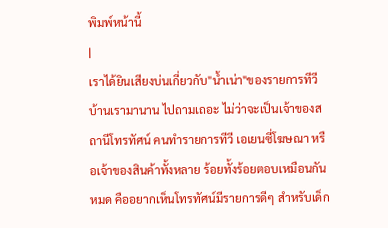พิมพ์หน้านี้
|
เราได้ยินเสียงบ่นเกี่ยวกับ"น้ำเน่า"ของรายการทีวีบ้านเรามานาน ไปถามเถอะ ไม่ว่าจะเป็นเจ้าของสถานีโทรทัศน์ คนทำรายการทีวี เอเยนซี่โฆษณา หรือเจ้าของสินค้าทั้งหลาย ร้อยทั้งร้อยตอบเหมือนกันหมด คืออยากเห็นโทรทัศน์มีรายการดีๆ สำหรับเด็ก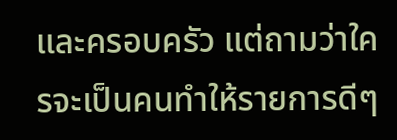และครอบครัว แต่ถามว่าใครจะเป็นคนทำให้รายการดีๆ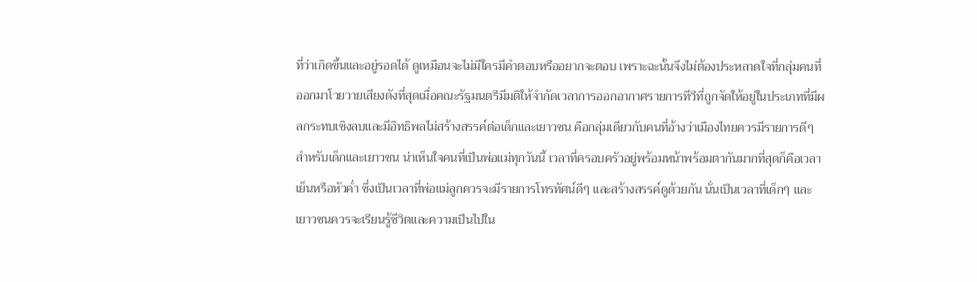ที่ว่าเกิดขึ้นและอยู่รอดได้ ดูเหมือนจะไม่มีใครมีคำตอบหรืออยากจะตอบ เพราะฉะนั้นจึงไม่ต้องประหลาดใจที่กลุ่มคนที่ออกมาโวยวายเสียงดังที่สุดเมื่อคณะรัฐมนตรีมีมติให้จำกัดเวลาการออกอากาศรายการทีวีที่ถูกจัดให้อยู่ในประเภทที่มีผลกระทบเชิงลบและมีอิทธิพลไม่สร้างสรรค์ต่อเด็กและเยาวชน คือกลุ่มเดียวกับคนที่อ้างว่าเมืองไทยควรมีรายการดีๆ สำหรับเด็กและเยาวชน น่าเห็นใจคนที่เป็นพ่อแม่ทุกวันนี้ เวลาที่ครอบครัวอยู่พร้อมหน้าพร้อมตากันมากที่สุดก็คือเวลาเย็นหรือหัวค่ำ ซึ่งเป็นเวลาที่พ่อแม่ลูกควรจะมีรายการโทรทัศน์ดีๆ และสร้างสรรค์ดูด้วยกัน นั่นเป็นเวลาที่เด็กๆ และเยาวชนควรจะเรียนรู้ชีวิตและความเป็นไปใน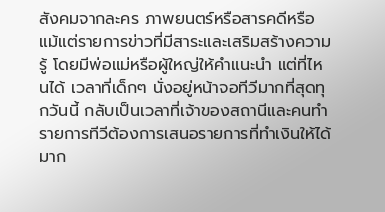สังคมจากละคร ภาพยนตร์หรือสารคดีหรือแม้แต่รายการข่าวที่มีสาระและเสริมสร้างความรู้ โดยมีพ่อแม่หรือผู้ใหญ่ให้คำแนะนำ แต่ที่ไหนได้ เวลาที่เด็กๆ นั่งอยู่หน้าจอทีวีมากที่สุดทุกวันนี้ กลับเป็นเวลาที่เจ้าของสถานีและคนทำรายการทีวีต้องการเสนอรายการที่ทำเงินให้ได้มาก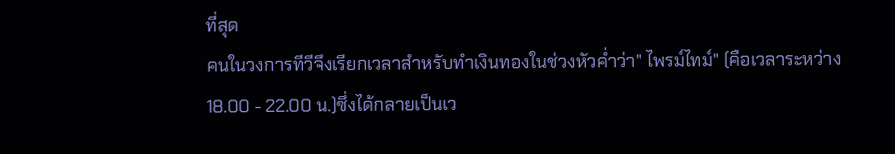ที่สุด
คนในวงการทีวีจึงเรียกเวลาสำหรับทำเงินทองในช่วงหัวค่ำว่า" ไพรม์ไทม์" (คือเวลาระหว่าง18.00 - 22.00 น.)ซึ่งได้กลายเป็นเว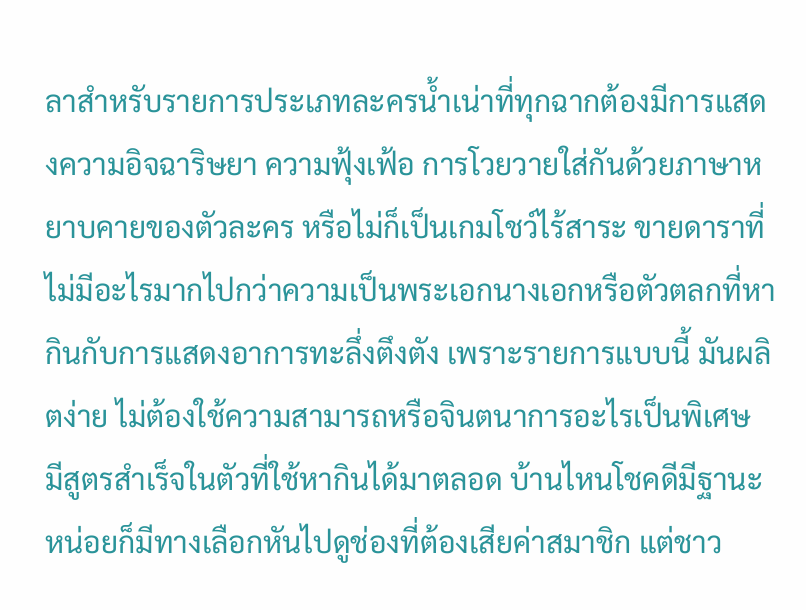ลาสำหรับรายการประเภทละครน้ำเน่าที่ทุกฉากต้องมีการแสดงความอิจฉาริษยา ความฟุ้งเฟ้อ การโวยวายใส่กันด้วยภาษาหยาบคายของตัวละคร หรือไม่ก็เป็นเกมโชว์ไร้สาระ ขายดาราที่ไม่มีอะไรมากไปกว่าความเป็นพระเอกนางเอกหรือตัวตลกที่หากินกับการแสดงอาการทะลึ่งตึงตัง เพราะรายการแบบนี้ มันผลิตง่าย ไม่ต้องใช้ความสามารถหรือจินตนาการอะไรเป็นพิเศษ มีสูตรสำเร็จในตัวที่ใช้หากินได้มาตลอด บ้านไหนโชคดีมีฐานะหน่อยก็มีทางเลือกหันไปดูช่องที่ต้องเสียค่าสมาชิก แต่ชาว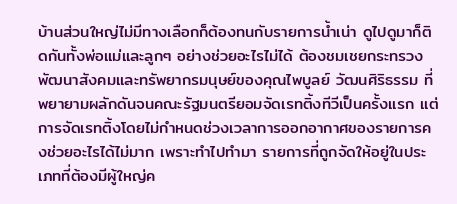บ้านส่วนใหญ่ไม่มีทางเลือกก็ต้องทนกับรายการน้ำเน่า ดูไปดูมาก็ติดกันทั้งพ่อแม่และลูกๆ อย่างช่วยอะไรไม่ได้ ต้องชมเชยกระทรวงพัฒนาสังคมและทรัพยากรมนุษย์ของคุณไพบูลย์ วัฒนศิริธรรม ที่พยายามผลักดันจนคณะรัฐมนตรียอมจัดเรทติ้งทีวีเป็นครั้งแรก แต่การจัดเรทติ้งโดยไม่กำหนดช่วงเวลาการออกอากาศของรายการคงช่วยอะไรได้ไม่มาก เพราะทำไปทำมา รายการที่ถูกจัดให้อยู่ในประเภทที่ต้องมีผู้ใหญ่ค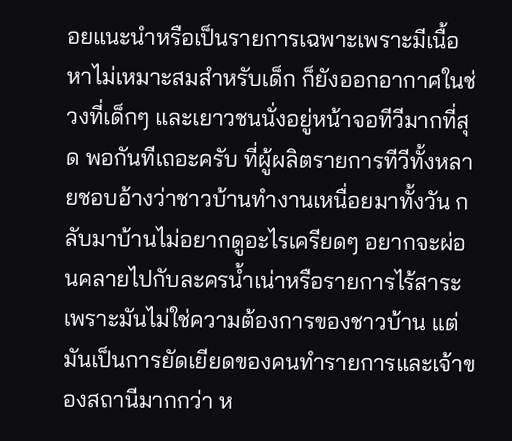อยแนะนำหรือเป็นรายการเฉพาะเพราะมีเนื้อหาไม่เหมาะสมสำหรับเด็ก ก็ยังออกอากาศในช่วงที่เด็กๆ และเยาวชนนั่งอยู่หน้าจอทีวีมากที่สุด พอกันทีเถอะครับ ที่ผู้ผลิตรายการทีวีทั้งหลายชอบอ้างว่าชาวบ้านทำงานเหนื่อยมาทั้งวัน กลับมาบ้านไม่อยากดูอะไรเครียดๆ อยากจะผ่อนคลายไปกับละครน้ำเน่าหรือรายการไร้สาระ เพราะมันไม่ใช่ความต้องการของชาวบ้าน แต่มันเป็นการยัดเยียดของคนทำรายการและเจ้าของสถานีมากกว่า ห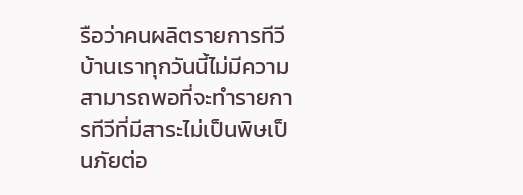รือว่าคนผลิตรายการทีวีบ้านเราทุกวันนี้ไม่มีความสามารถพอที่จะทำรายการทีวีที่มีสาระไม่เป็นพิษเป็นภัยต่อ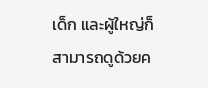เด็ก และผู้ใหญ่ก็สามารถดูด้วยค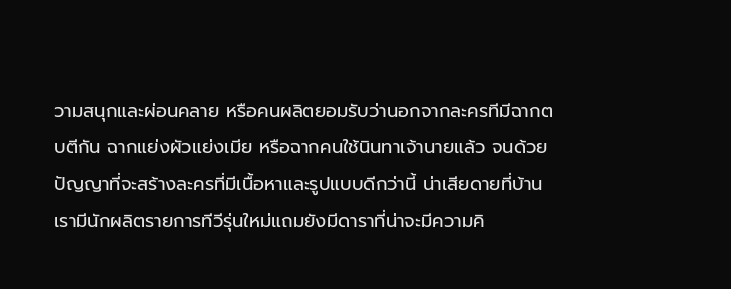วามสนุกและผ่อนคลาย หรือคนผลิตยอมรับว่านอกจากละครทีมีฉากตบตีกัน ฉากแย่งผัวแย่งเมีย หรือฉากคนใช้นินทาเจ้านายแล้ว จนด้วยปัญญาที่จะสร้างละครที่มีเนื้อหาและรูปแบบดีกว่านี้ น่าเสียดายที่บ้านเรามีนักผลิตรายการทีวีรุ่นใหม่แถมยังมีดาราที่น่าจะมีความคิ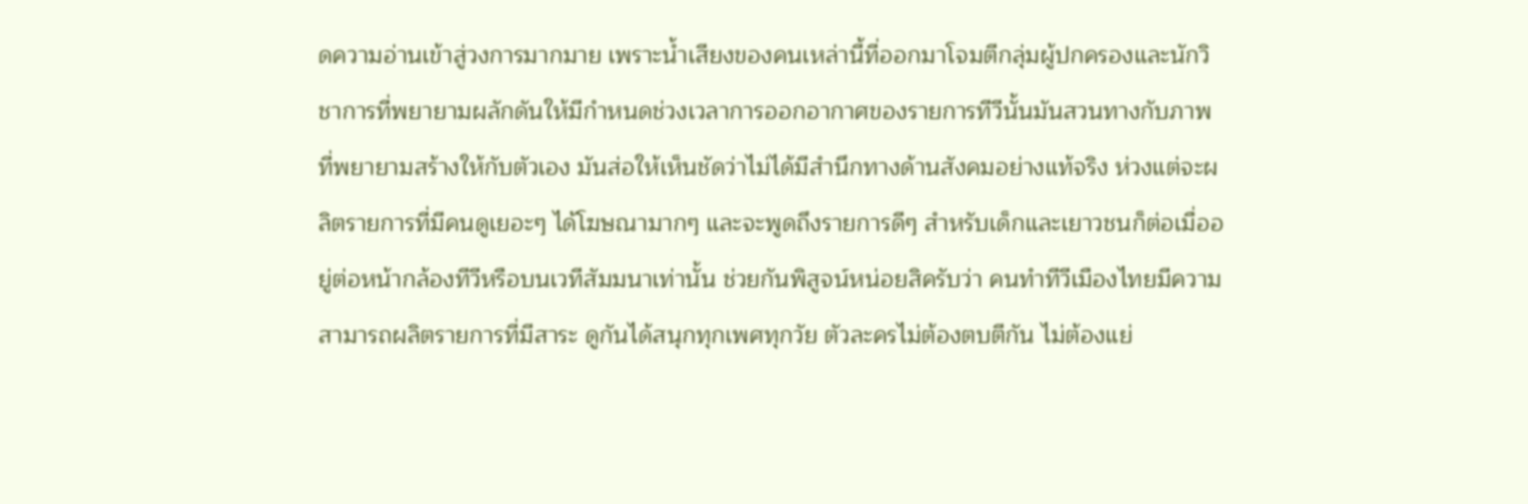ดความอ่านเข้าสู่วงการมากมาย เพราะน้ำเสียงของคนเหล่านี้ที่ออกมาโจมตีกลุ่มผู้ปกครองและนักวิชาการที่พยายามผลักดันให้มีกำหนดช่วงเวลาการออกอากาศของรายการทีวีนั้นมันสวนทางกับภาพที่พยายามสร้างให้กับตัวเอง มันส่อให้เห็นชัดว่าไม่ได้มีสำนึกทางด้านสังคมอย่างแท้จริง ห่วงแต่จะผลิตรายการที่มีคนดูเยอะๆ ได้โฆษณามากๆ และจะพูดถึงรายการดีๆ สำหรับเด็กและเยาวชนก็ต่อเมื่ออยู่ต่อหน้ากล้องทีวีหรือบนเวทีสัมมนาเท่านั้น ช่วยกันพิสูจน์หน่อยสิครับว่า คนทำทีวีเมืองไทยมีความสามารถผลิตรายการที่มีสาระ ดูกันได้สนุกทุกเพศทุกวัย ตัวละครไม่ต้องตบตีกัน ไม่ต้องแย่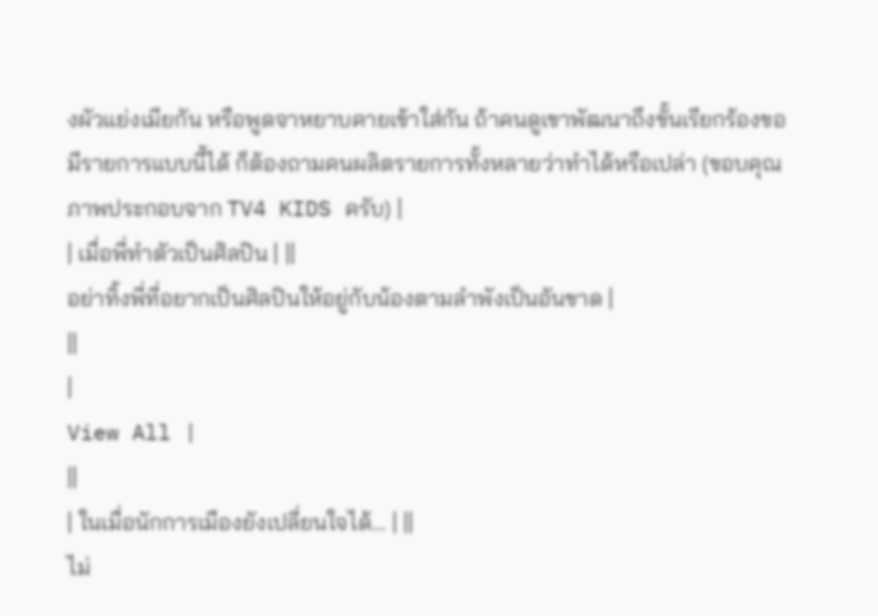งผัวแย่งเมียกัน หรือพูดจาหยาบคายเข้าใส่กัน ถ้าคนดูเขาพัฒนาถึงขั้นเรียกร้องขอมีรายการแบบนี้ได้ ก็ต้องถามคนผลิตรายการทั้งหลายว่าทำได้หรือเปล่า (ขอบคุณภาพประกอบจาก TV4 KIDS ครับ) |
| เมื่อพี่ทำตัวเป็นศิลปิน | ||
อย่าทิ้งพี่ที่อยากเป็นศิลปินให้อยู่กับน้องตามลำพังเป็นอันขาด |
||
|
View All |
||
| ในเมื่อนักการเมืองยังเปลี่ยนใจได้... | ||
ไม่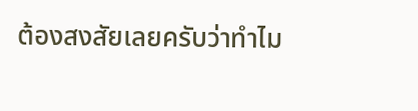ต้องสงสัยเลยครับว่าทำไม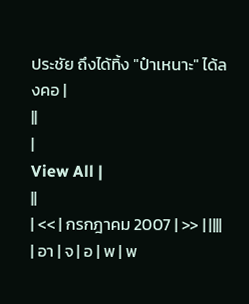ประชัย ถึงได้ทิ้ง "ป๋าเหนาะ" ได้ลงคอ |
||
|
View All |
||
| << | กรกฎาคม 2007 | >> | ||||
| อา | จ | อ | พ | พ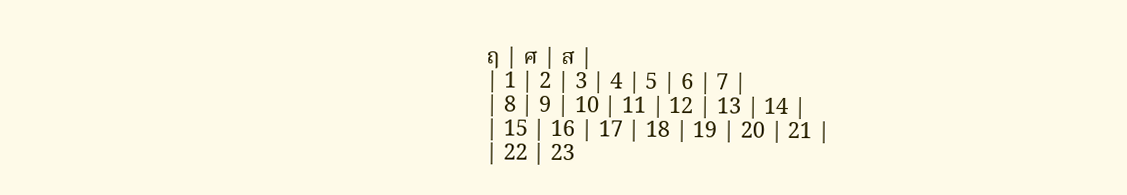ฤ | ศ | ส |
| 1 | 2 | 3 | 4 | 5 | 6 | 7 |
| 8 | 9 | 10 | 11 | 12 | 13 | 14 |
| 15 | 16 | 17 | 18 | 19 | 20 | 21 |
| 22 | 23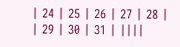| 24 | 25 | 26 | 27 | 28 |
| 29 | 30 | 31 | ||||